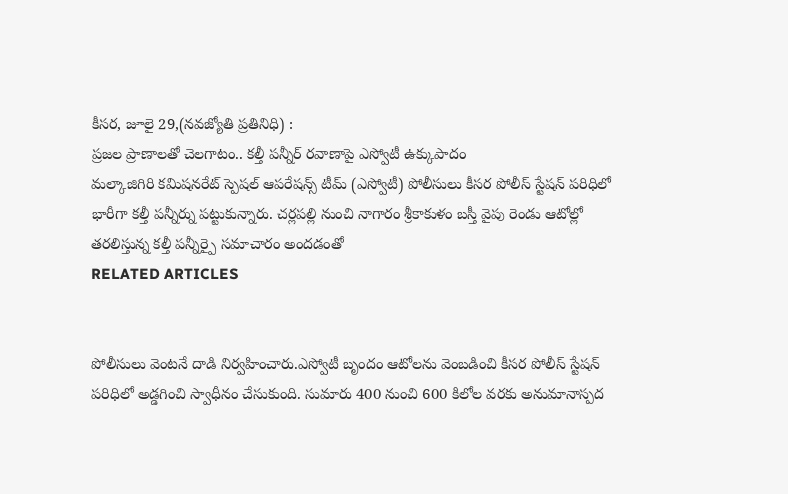కీసర, జూలై 29,(నవజ్యోతి ప్రతినిధి) :
ప్రజల ప్రాణాలతో చెలగాటం.. కల్తీ పన్నీర్ రవాణాపై ఎస్వోటీ ఉక్కుపాదం
మల్కాజిగిరి కమిషనరేట్ స్పెషల్ ఆపరేషన్స్ టీమ్ (ఎస్వోటీ) పోలీసులు కీసర పోలీస్ స్టేషన్ పరిధిలో భారీగా కల్తీ పన్నీర్ను పట్టుకున్నారు. చర్లపల్లి నుంచి నాగారం శ్రీకాకుళం బస్తీ వైపు రెండు ఆటోల్లో తరలిస్తున్న కల్తీ పన్నీర్పై సమాచారం అందడంతో
RELATED ARTICLES


పోలీసులు వెంటనే దాడి నిర్వహించారు.ఎస్వోటీ బృందం ఆటోలను వెంబడించి కీసర పోలీస్ స్టేషన్ పరిధిలో అడ్డగించి స్వాధీనం చేసుకుంది. సుమారు 400 నుంచి 600 కిలోల వరకు అనుమానాస్పద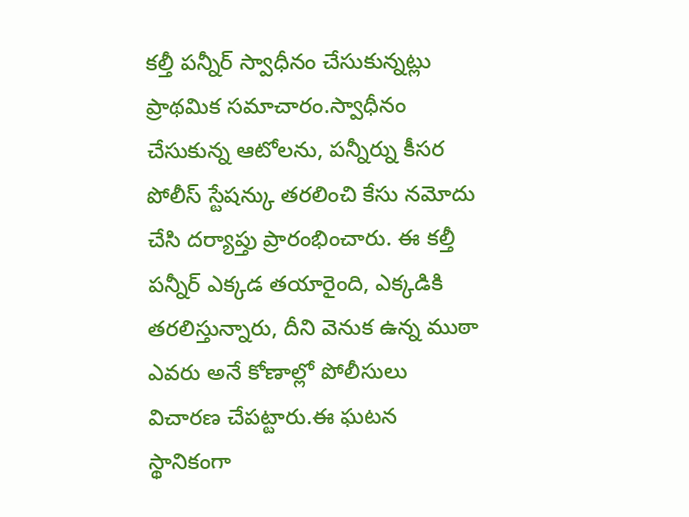కల్తీ పన్నీర్ స్వాధీనం చేసుకున్నట్లు ప్రాథమిక సమాచారం.స్వాధీనం చేసుకున్న ఆటోలను, పన్నీర్ను కీసర పోలీస్ స్టేషన్కు తరలించి కేసు నమోదు చేసి దర్యాప్తు ప్రారంభించారు. ఈ కల్తీ పన్నీర్ ఎక్కడ తయారైంది, ఎక్కడికి తరలిస్తున్నారు, దీని వెనుక ఉన్న ముఠా ఎవరు అనే కోణాల్లో పోలీసులు విచారణ చేపట్టారు.ఈ ఘటన స్థానికంగా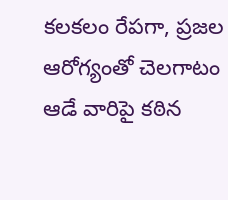కలకలం రేపగా, ప్రజల ఆరోగ్యంతో చెలగాటం ఆడే వారిపై కఠిన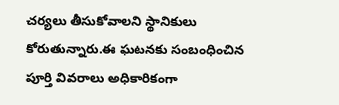చర్యలు తీసుకోవాలని స్థానికులు కోరుతున్నారు.ఈ ఘటనకు సంబంధించిన పూర్తి వివరాలు అధికారికంగా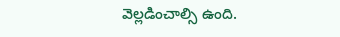వెల్లడించాల్సి ఉంది.